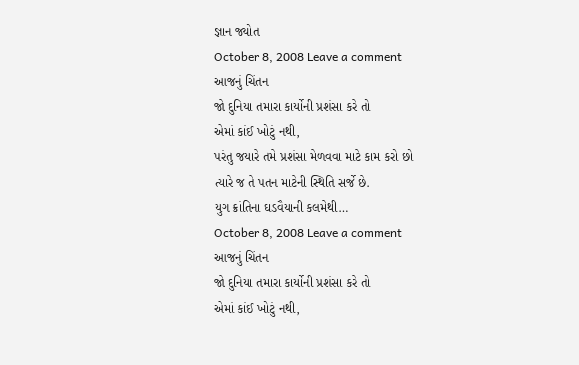જ્ઞાન જ્યોત
October 8, 2008 Leave a comment
આજનું ચિંતન
જો દુનિયા તમારા કાર્યોની પ્રશંસા કરે તો
એમાં કાંઈ ખોટું નથી,
પરંતુ જયારે તમે પ્રશંસા મેળવવા માટે કામ કરો છો
ત્યારે જ તે પતન માટેની સ્થિતિ સર્જે છે.
યુગ ક્રાંતિના ઘડવૈયાની કલમેથી…
October 8, 2008 Leave a comment
આજનું ચિંતન
જો દુનિયા તમારા કાર્યોની પ્રશંસા કરે તો
એમાં કાંઈ ખોટું નથી,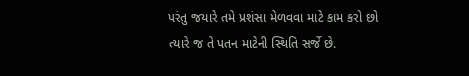પરંતુ જયારે તમે પ્રશંસા મેળવવા માટે કામ કરો છો
ત્યારે જ તે પતન માટેની સ્થિતિ સર્જે છે.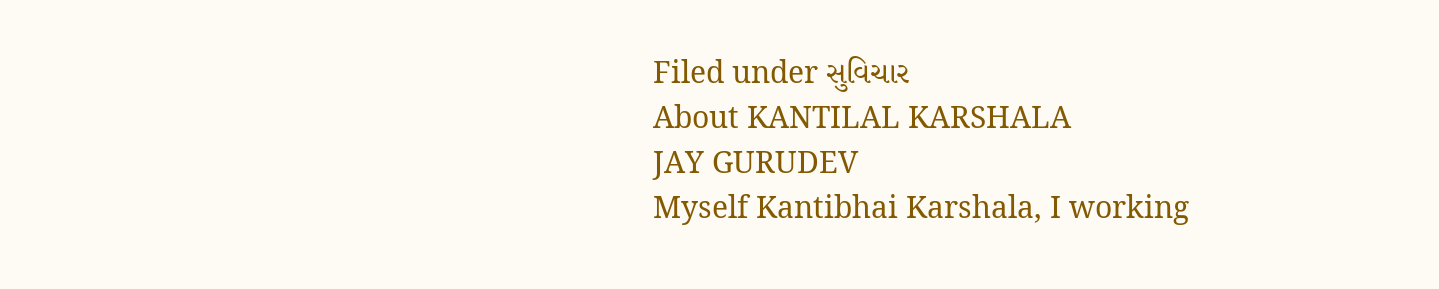Filed under સુવિચાર
About KANTILAL KARSHALA
JAY GURUDEV
Myself Kantibhai Karshala, I working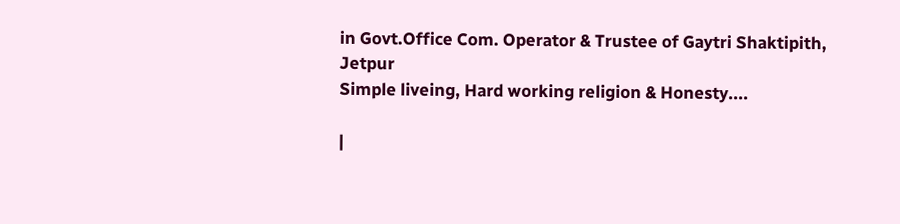in Govt.Office Com. Operator & Trustee of Gaytri Shaktipith, Jetpur
Simple liveing, Hard working religion & Honesty....

|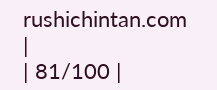rushichintan.com |
| 81/100 |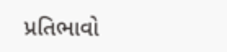પ્રતિભાવો